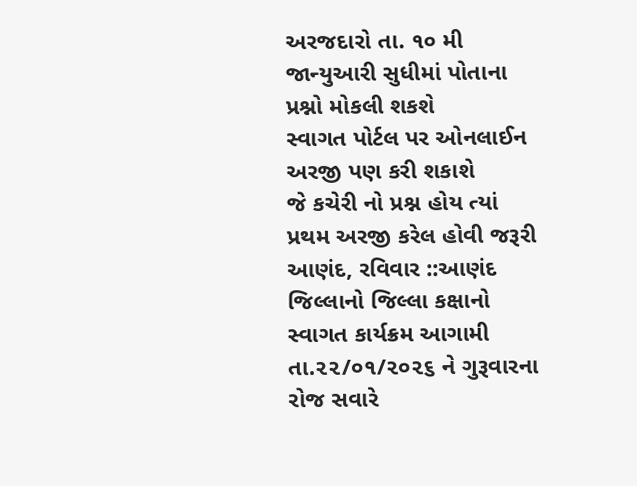અરજદારો તા. ૧૦ મી જાન્યુઆરી સુધીમાં પોતાના પ્રશ્નો મોકલી શકશે
સ્વાગત પોર્ટલ પર ઓનલાઈન અરજી પણ કરી શકાશે
જે કચેરી નો પ્રશ્ન હોય ત્યાં પ્રથમ અરજી કરેલ હોવી જરૂરી
આણંદ, રવિવાર ::આણંદ જિલ્લાનો જિલ્લા કક્ષાનો સ્વાગત કાર્યક્રમ આગામી તા.૨૨/૦૧/૨૦૨૬ ને ગુરૂવારના રોજ સવારે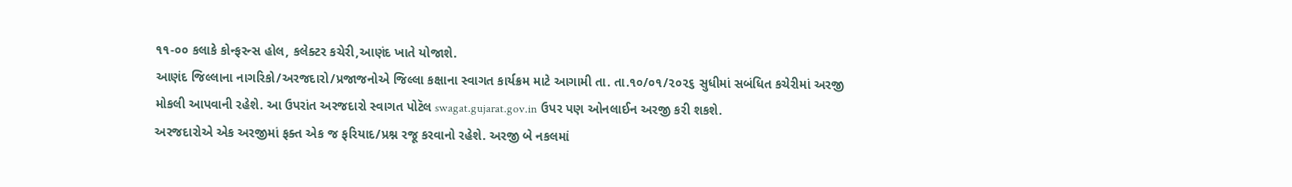૧૧-૦૦ કલાકે કોન્ફરન્સ હોલ, કલેક્ટર કચેરી,આણંદ ખાતે યોજાશે.
આણંદ જિલ્લાના નાગરિકો/અરજદારો/પ્રજાજનોએ જિલ્લા કક્ષાના સ્વાગત કાર્યક્રમ માટે આગામી તા. તા.૧૦/૦૧/૨૦૨૬ સુધીમાં સબંધિત કચેરીમાં અરજી મોકલી આપવાની રહેશે. આ ઉપરાંત અરજદારો સ્વાગત પોટૅલ swagat.gujarat.gov.in ઉપર પણ ઓનલાઈન અરજી કરી શકશે.
અરજદારોએ એક અરજીમાં ફક્ત એક જ ફરિયાદ/પ્રશ્ન રજૂ કરવાનો રહેશે. અરજી બે નકલમાં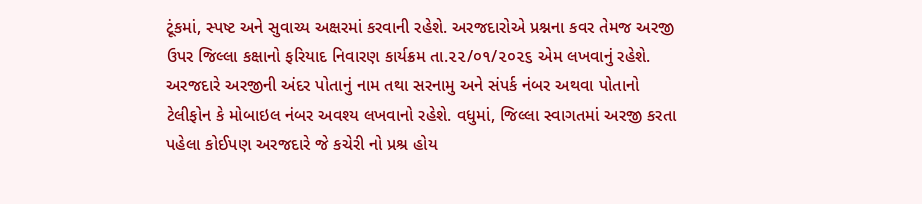ટૂંકમાં, સ્પષ્ટ અને સુવાચ્ય અક્ષરમાં કરવાની રહેશે. અરજદારોએ પ્રશ્નના કવર તેમજ અરજી ઉપર જિલ્લા કક્ષાનો ફરિયાદ નિવારણ કાર્યક્રમ તા.૨૨/૦૧/૨૦૨૬ એમ લખવાનું રહેશે. અરજદારે અરજીની અંદર પોતાનું નામ તથા સરનામુ અને સંપર્ક નંબર અથવા પોતાનો ટેલીફોન કે મોબાઇલ નંબર અવશ્ય લખવાનો રહેશે. વધુમાં, જિલ્લા સ્વાગતમાં અરજી કરતા પહેલા કોઈપણ અરજદારે જે કચેરી નો પ્રશ્ર હોય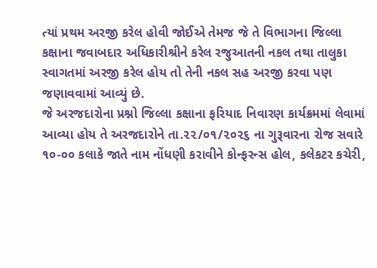ત્યાં પ્રથમ અરજી કરેલ હોવી જોઈએ તેમજ જે તે વિભાગના જિલ્લા કક્ષાના જવાબદાર અધિકારીશ્રીને કરેલ રજુઆતની નકલ તથા તાલુકા સ્વાગતમાં અરજી કરેલ હોય તો તેની નકલ સહ અરજી કરવા પણ જણાવવામાં આવ્યું છે.
જે અરજદારોના પ્રશ્નો જિલ્લા કક્ષાના ફરિયાદ નિવારણ કાર્યક્રમમાં લેવામાં આવ્યા હોય તે અરજદારોને તા.૨૨/૦૧/૨૦૨૬ ના ગુરૂવારના રોજ સવારે ૧૦-૦૦ કલાકે જાતે નામ નોંધણી કરાવીને કોન્ફરન્સ હોલ, કલેકટર કચેરી,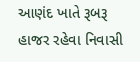આણંદ ખાતે રૂબરૂ હાજર રહેવા નિવાસી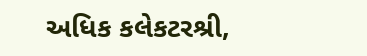અધિક કલેકટરશ્રી,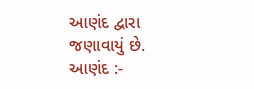આણંદ દ્વારા જણાવાયું છે.
આણંદ :-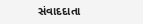સંવાદદાતા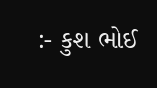:- કુશ ભોઈ